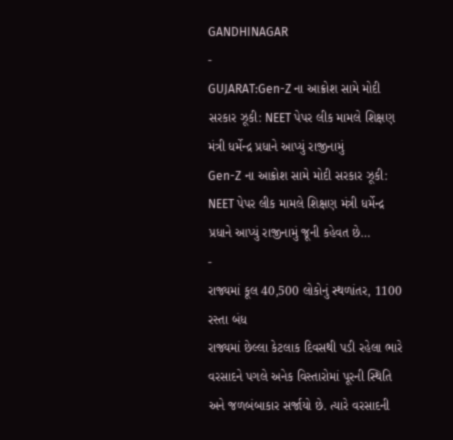GANDHINAGAR
-
GUJARAT:Gen-Z ના આક્રોશ સામે મોદી સરકાર ઝૂકી: NEET પેપર લીક મામલે શિક્ષણ મંત્રી ધર્મેન્દ્ર પ્રધાને આપ્યું રાજીનામું
Gen-Z ના આક્રોશ સામે મોદી સરકાર ઝૂકી: NEET પેપર લીક મામલે શિક્ષણ મંત્રી ધર્મેન્દ્ર પ્રધાને આપ્યું રાજીનામું જૂની કહેવત છે…
-
રાજ્યમાં કૂલ 40,500 લોકોનું સ્થળાંતર, 1100 રસ્તા બંધ
રાજ્યમાં છેલ્લા કેટલાક દિવસથી પડી રહેલા ભારે વરસાદને પગલે અનેક વિસ્તારોમાં પૂરની સ્થિતિ અને જળબંબાકાર સર્જાયો છે. ત્યારે વરસાદની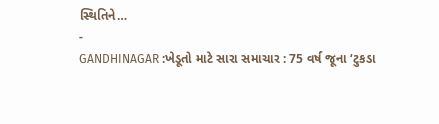સ્થિતિને…
-
GANDHINAGAR :ખેડૂતો માટે સારા સમાચાર : 75 વર્ષ જૂના ‘ટુકડા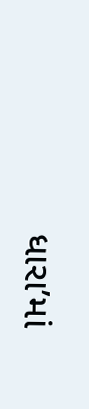ધારા’માં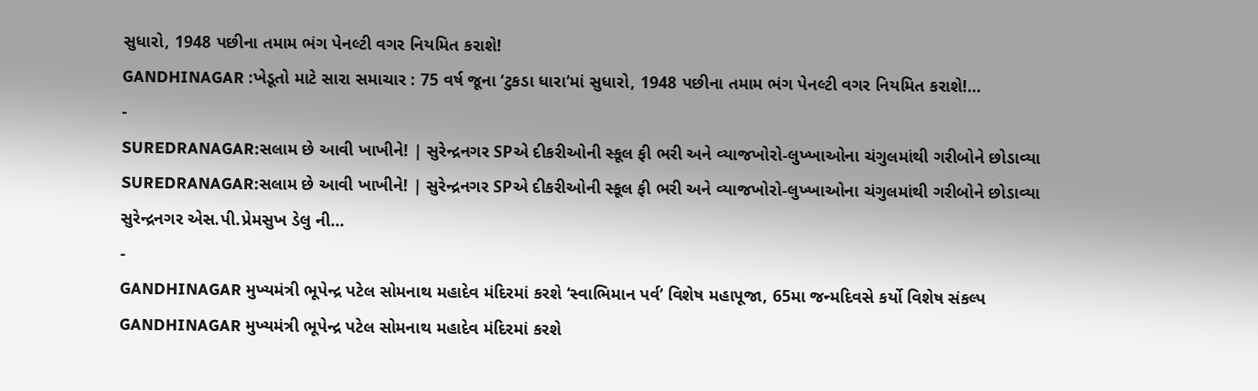સુધારો, 1948 પછીના તમામ ભંગ પેનલ્ટી વગર નિયમિત કરાશે!
GANDHINAGAR :ખેડૂતો માટે સારા સમાચાર : 75 વર્ષ જૂના ‘ટુકડા ધારા’માં સુધારો, 1948 પછીના તમામ ભંગ પેનલ્ટી વગર નિયમિત કરાશે!…
-
SUREDRANAGAR:સલામ છે આવી ખાખીને! | સુરેન્દ્રનગર SPએ દીકરીઓની સ્કૂલ ફી ભરી અને વ્યાજખોરો-લુખ્ખાઓના ચંગુલમાંથી ગરીબોને છોડાવ્યા
SUREDRANAGAR:સલામ છે આવી ખાખીને! | સુરેન્દ્રનગર SPએ દીકરીઓની સ્કૂલ ફી ભરી અને વ્યાજખોરો-લુખ્ખાઓના ચંગુલમાંથી ગરીબોને છોડાવ્યા સુરેન્દ્રનગર એસ.પી.પ્રેમસુખ ડેલુ ની…
-
GANDHINAGAR મુખ્યમંત્રી ભૂપેન્દ્ર પટેલ સોમનાથ મહાદેવ મંદિરમાં કરશે ‘સ્વાભિમાન પર્વ’ વિશેષ મહાપૂજા, 65મા જન્મદિવસે કર્યો વિશેષ સંકલ્પ
GANDHINAGAR મુખ્યમંત્રી ભૂપેન્દ્ર પટેલ સોમનાથ મહાદેવ મંદિરમાં કરશે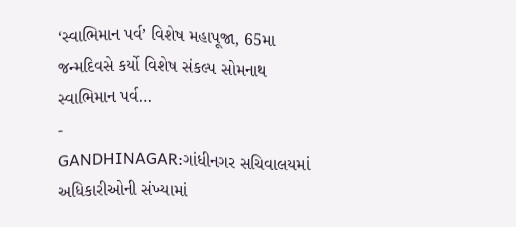‘સ્વાભિમાન પર્વ’ વિશેષ મહાપૂજા, 65મા જન્મદિવસે કર્યો વિશેષ સંકલ્પ સોમનાથ સ્વાભિમાન પર્વ…
-
GANDHINAGAR:ગાંધીનગર સચિવાલયમાં અધિકારીઓની સંખ્યામાં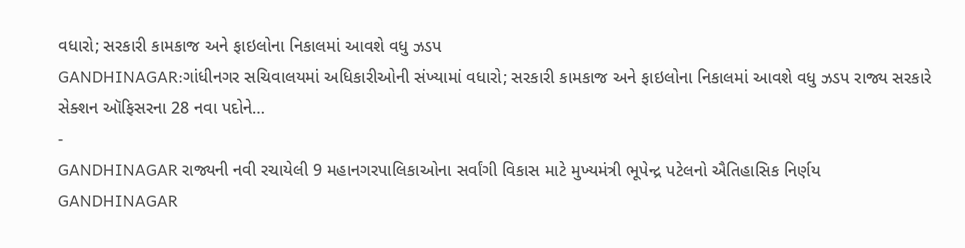વધારો; સરકારી કામકાજ અને ફાઇલોના નિકાલમાં આવશે વધુ ઝડપ
GANDHINAGAR:ગાંધીનગર સચિવાલયમાં અધિકારીઓની સંખ્યામાં વધારો; સરકારી કામકાજ અને ફાઇલોના નિકાલમાં આવશે વધુ ઝડપ રાજ્ય સરકારે સેક્શન ઑફિસરના 28 નવા પદોને…
-
GANDHINAGAR રાજ્યની નવી રચાયેલી 9 મહાનગરપાલિકાઓના સર્વાંગી વિકાસ માટે મુખ્યમંત્રી ભૂપેન્દ્ર પટેલનો ઐતિહાસિક નિર્ણય
GANDHINAGAR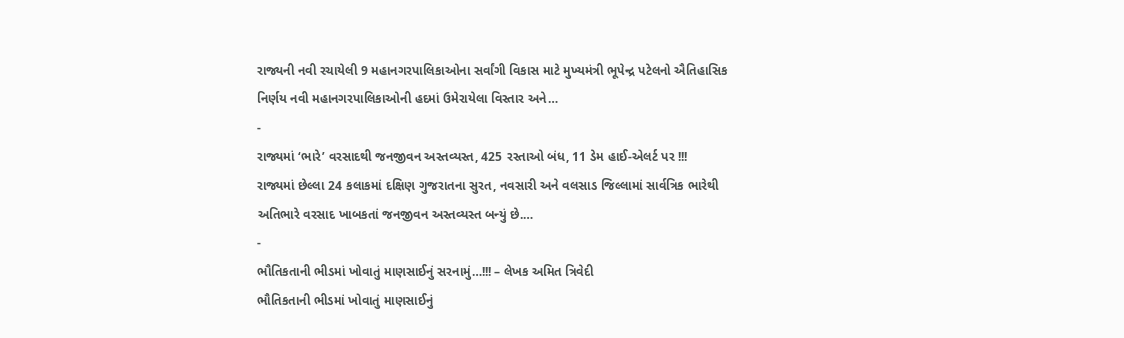રાજ્યની નવી રચાયેલી 9 મહાનગરપાલિકાઓના સર્વાંગી વિકાસ માટે મુખ્યમંત્રી ભૂપેન્દ્ર પટેલનો ઐતિહાસિક નિર્ણય નવી મહાનગરપાલિકાઓની હદમાં ઉમેરાયેલા વિસ્તાર અને…
-
રાજ્યમાં ‘ભારે’ વરસાદથી જનજીવન અસ્તવ્યસ્ત, 425 રસ્તાઓ બંધ, 11 ડેમ હાઈ-એલર્ટ પર !!!
રાજ્યમાં છેલ્લા 24 કલાકમાં દક્ષિણ ગુજરાતના સુરત, નવસારી અને વલસાડ જિલ્લામાં સાર્વત્રિક ભારેથી અતિભારે વરસાદ ખાબકતાં જનજીવન અસ્તવ્યસ્ત બન્યું છે.…
-
ભૌતિકતાની ભીડમાં ખોવાતું માણસાઈનું સરનામું…!!! – લેખક અમિત ત્રિવેદી
ભૌતિકતાની ભીડમાં ખોવાતું માણસાઈનું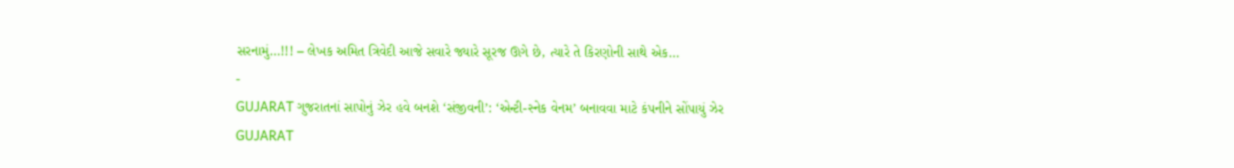સરનામું…!!! – લેખક અમિત ત્રિવેદી આજે સવારે જ્યારે સૂરજ ઊગે છે, ત્યારે તે કિરણોની સાથે એક…
-
GUJARAT ગુજરાતનાં સાપોનું ઝેર હવે બનશે ‘સંજીવની’: ‘એન્ટી-સ્નેક વેનમ’ બનાવવા માટે કંપનીને સોંપાયું ઝેર
GUJARAT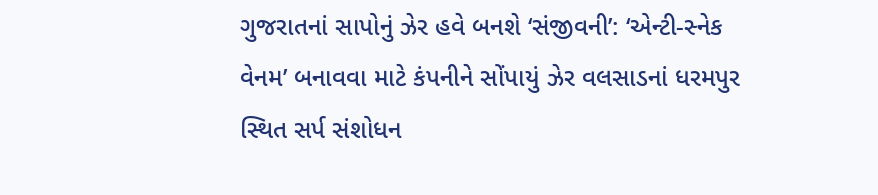ગુજરાતનાં સાપોનું ઝેર હવે બનશે ‘સંજીવની’: ‘એન્ટી-સ્નેક વેનમ’ બનાવવા માટે કંપનીને સોંપાયું ઝેર વલસાડનાં ધરમપુર સ્થિત સર્પ સંશોધન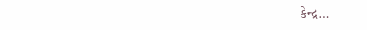કેન્દ્ર…